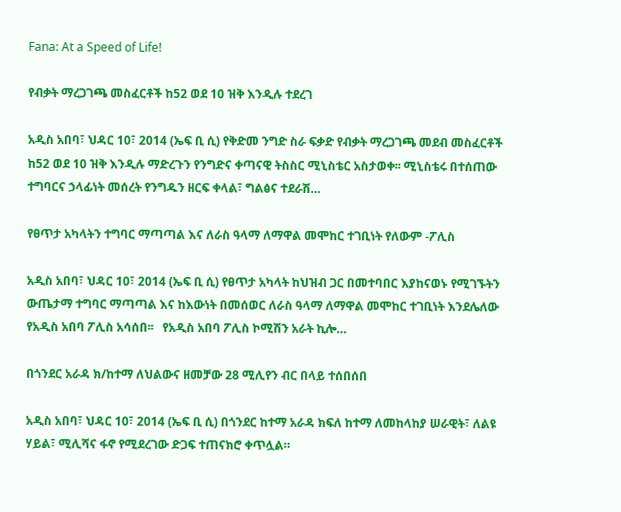Fana: At a Speed of Life!

የብቃት ማረጋገጫ መስፈርቶች ከ52 ወደ 10 ዝቅ እንዲሉ ተደረገ

አዲስ አበባ፣ ህዳር 10፣ 2014 (ኤፍ ቢ ሲ) የቅድመ ንግድ ስራ ፍቃድ የብቃት ማረጋገጫ መደብ መስፈርቶች ከ52 ወደ 10 ዝቅ እንዲሉ ማድረጉን የንግድና ቀጣናዊ ትስስር ሚኒስቴር አስታወቀ፡፡ ሚኒስቴሩ በተሰጠው ተግባርና ኃላፊነት መሰረት የንግዱን ዘርፍ ቀላል፣ ግልፅና ተደራሽ…

የፀጥታ አካላትን ተግባር ማጣጣል እና ለራስ ዓላማ ለማዋል መሞከር ተገቢነት የለውም -ፖሊስ

አዲስ አበባ፣ ህዳር 10፣ 2014 (ኤፍ ቢ ሲ) የፀጥታ አካላት ከህዝብ ጋር በመተባበር እያከናወኑ የሚገኙትን ውጤታማ ተግባር ማጣጣል እና ከእውነት በመሰወር ለራስ ዓላማ ለማዋል መሞከር ተገቢነት እንደሌለው የአዲስ አበባ ፖሊስ አሳሰበ፡፡   የአዲስ አበባ ፖሊስ ኮሚሽን አራት ኪሎ…

በጎንደር አራዳ ክ/ከተማ ለህልውና ዘመቻው 28 ሚሊየን ብር በላይ ተሰበሰበ

አዲስ አበባ፣ ህዳር 10፣ 2014 (ኤፍ ቢ ሲ) በጎንደር ከተማ አራዳ ክፍለ ከተማ ለመከላከያ ሠራዊት፣ ለልዩ ሃይል፣ ሚሊሻና ፋኖ የሚደረገው ድጋፍ ተጠናክሮ ቀጥሏል።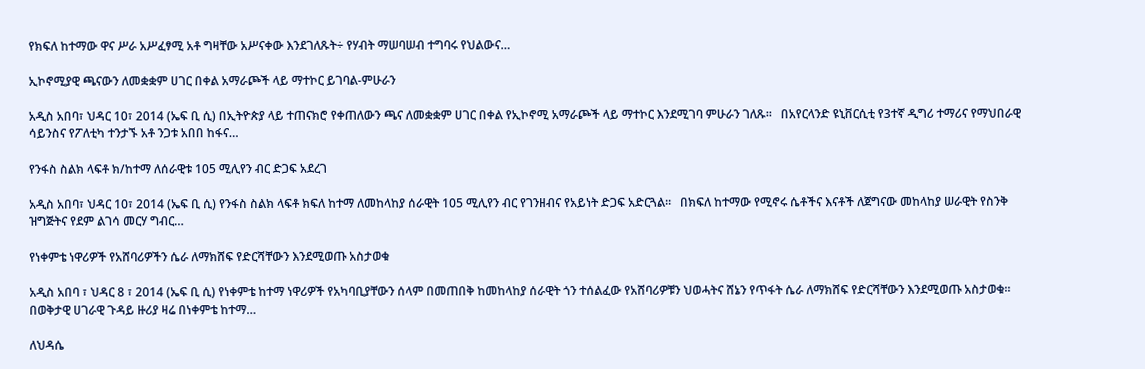የክፍለ ከተማው ዋና ሥራ አሥፈፃሚ አቶ ግዛቸው አሥናቀው እንደገለጹት÷ የሃብት ማሠባሠብ ተግባሩ የህልውና…

ኢኮኖሚያዊ ጫናውን ለመቋቋም ሀገር በቀል አማራጮች ላይ ማተኮር ይገባል-ምሁራን

አዲስ አበባ፣ ህዳር 10፣ 2014 (ኤፍ ቢ ሲ) በኢትዮጵያ ላይ ተጠናክሮ የቀጠለውን ጫና ለመቋቋም ሀገር በቀል የኢኮኖሚ አማራጮች ላይ ማተኮር እንደሚገባ ምሁራን ገለጹ፡፡   በአየርላንድ ዩኒቨርሲቲ የ3ተኛ ዲግሪ ተማሪና የማህበራዊ ሳይንስና የፖለቲካ ተንታኙ አቶ ንጋቱ አበበ ከፋና…

የንፋስ ስልክ ላፍቶ ክ/ከተማ ለሰራዊቱ 105 ሚሊየን ብር ድጋፍ አደረገ

አዲስ አበባ፣ ህዳር 10፣ 2014 (ኤፍ ቢ ሲ) የንፋስ ስልክ ላፍቶ ክፍለ ከተማ ለመከላከያ ሰራዊት 105 ሚሊየን ብር የገንዘብና የአይነት ድጋፍ አድርጓል።   በክፍለ ከተማው የሚኖሩ ሴቶችና እናቶች ለጀግናው መከላከያ ሠራዊት የስንቅ ዝግጅትና የደም ልገሳ መርሃ ግብር…

የነቀምቴ ነዋሪዎች የአሸባሪዎችን ሴራ ለማክሸፍ የድርሻቸውን እንደሚወጡ አስታወቁ

አዲስ አበባ ፣ ህዳር 8 ፣ 2014 (ኤፍ ቢ ሲ) የነቀምቴ ከተማ ነዋሪዎች የአካባቢያቸውን ሰላም በመጠበቅ ከመከላከያ ሰራዊት ጎን ተሰልፈው የአሸባሪዎቹን ህወሓትና ሸኔን የጥፋት ሴራ ለማክሸፍ የድርሻቸውን እንደሚወጡ አስታወቁ። በወቅታዊ ሀገራዊ ጉዳይ ዙሪያ ዛሬ በነቀምቴ ከተማ…

ለህዳሴ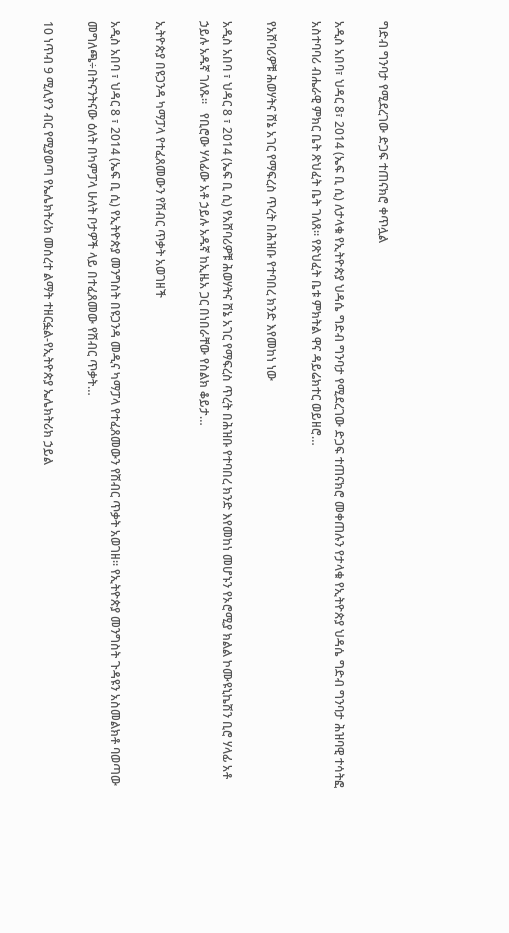ግድብ ግንባታ የሚደረገው ድጋፍ ተጠናክሮ ቀጥሏል

አዲስ አበባ፣ ህዳር 8፣ 2014 (ኤፍ ቢ ሲ) ለታላቁ የኢትዮጵያ ህዳሴ ግድብ ግንባታ የሚደረገው ድጋፍ ተጠናክሮ መቀጠሉን የታላቁ የኢትዮጵያ ህዳሴ ግድብ ግንባታ ሕዝባዊ ተሳትፎ አስተባባሪ ብሔራዊ ምክር ቤት ጽህፈት ቤት ገለጸ። የጽህፈት ቤቱ ምክትል ዋና ዳይሬክተር ወይዘሮ…

የአሸባሪዎቹ ሕወሃትና ሸኔ አገር የማፍረስ ጥረት በሕዝቡ የተባበረ ክንድ እየመከነ ነው

አዲስ አበባ ፣ ህዳር 8 ፣ 2014 (ኤፍ ቢ ሲ) የአሸባሪዎቹ ሕወሃትና ሸኔ አገር የማፍረስ ጥረት በሕዝቡ የተባበረ ክንድ እየመከነ መሆኑን የኦሮሚያ ክልል ኮሙዩኒኬሽን ቢሮ ሃላፊ አቶ ኃይሉ አዱኛ ገለጹ።   የቢሮው ሃላፊው አቶ ኃይሉ አዱኛ ከኢዜአ ጋር በነበራቸው የስልክ ቆይታ…

ኢትዮጵያ በዩጋንዳ ካማፓላ የተፈጸመውን የሽብር ጥቃት አወገዘች

አዲስ አበባ ፣ ህዳር 8 ፣ 2014 (ኤፍ ቢ ሲ) የኢትዮጵያ መንግስት በዩጋንዳ መዲና ካማፓላ የተፈጸመውን የሽብር ጥቃት አወገዘ፡፡ የኢትዮጵያ መንግስት ጉዳዩን አስመልክቶ ባወጣው መግለጫ÷በትናንትናው ዕለት በካምፓላ ሁለት ቦታዎች ላይ በተፈጸመው የሽብር ጥቃት…

10 ነጥብ 9 ሚሊየን ብር የሚያወጣ የኤሌክትሪክ መሰረተ ልማት ተዘርፏል-የኢትዮጵያ ኤሌክትሪክ ኃይል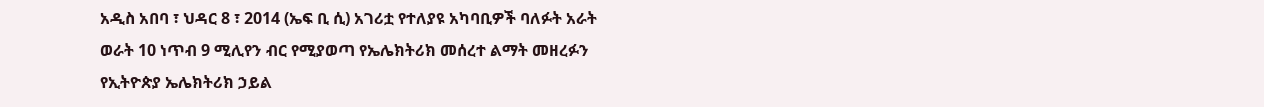አዲስ አበባ ፣ ህዳር 8 ፣ 2014 (ኤፍ ቢ ሲ) አገሪቷ የተለያዩ አካባቢዎች ባለፉት አራት ወራት 10 ነጥብ 9 ሚሊየን ብር የሚያወጣ የኤሌክትሪክ መሰረተ ልማት መዘረፉን የኢትዮጵያ ኤሌክትሪክ ኃይል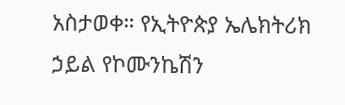አስታወቀ። የኢትዮጵያ ኤሌክትሪክ ኃይል የኮሙንኬሽን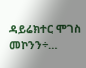ዳይሬክተር ሞገስ መኮንን÷…